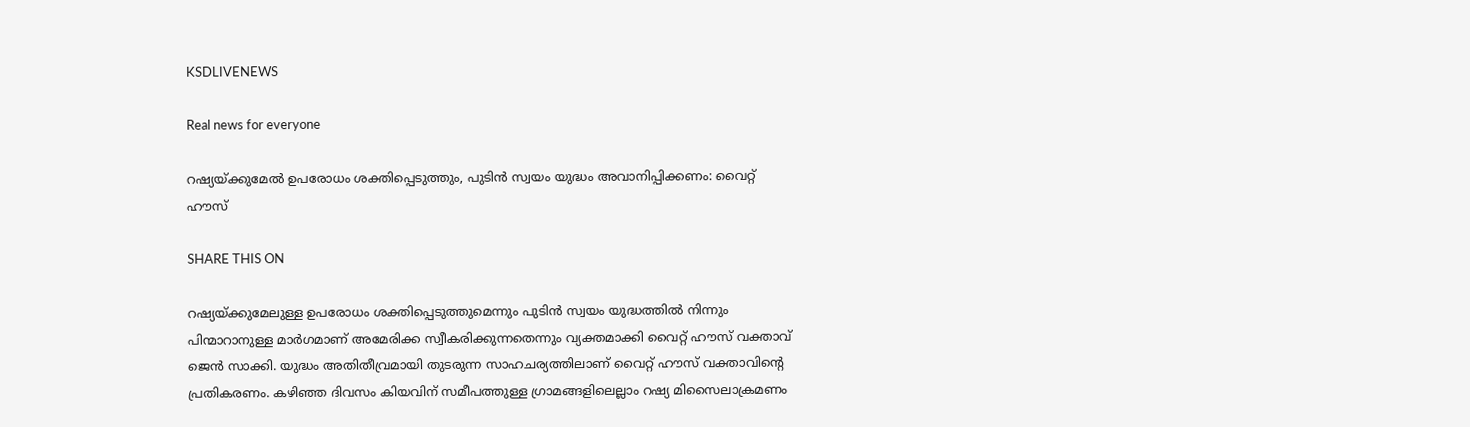KSDLIVENEWS

Real news for everyone

റഷ്യയ്ക്കുമേല്‍ ഉപരോധം ശക്തിപ്പെടുത്തും, പുടിന്‍ സ്വയം യുദ്ധം അവാനിപ്പിക്കണം: വൈറ്റ് ഹൗസ്

SHARE THIS ON

റഷ്യയ്ക്കുമേലുള്ള ഉപരോധം ശക്തിപ്പെടുത്തുമെന്നും പുടിന്‍ സ്വയം യുദ്ധത്തില്‍ നിന്നും പിന്മാറാനുള്ള മാര്‍ഗമാണ് അമേരിക്ക സ്വീകരിക്കുന്നതെന്നും വ്യക്തമാക്കി വൈറ്റ് ഹൗസ് വക്താവ് ജെന്‍ സാക്കി. യുദ്ധം അതിതീവ്രമായി തുടരുന്ന സാഹചര്യത്തിലാണ് വൈറ്റ് ഹൗസ് വക്താവിന്റെ പ്രതികരണം. കഴിഞ്ഞ ദിവസം കിയവിന് സമീപത്തുള്ള ഗ്രാമങ്ങളിലെല്ലാം റഷ്യ മിസൈലാക്രമണം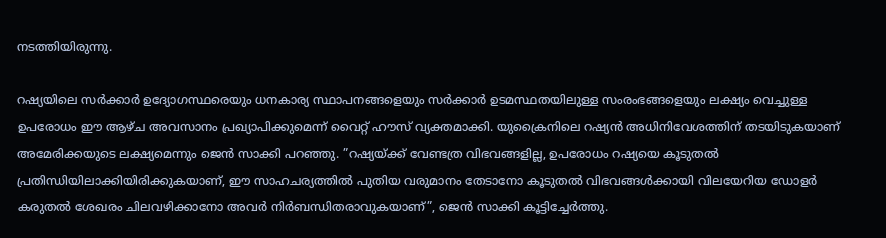നടത്തിയിരുന്നു.

റഷ്യയിലെ സര്‍ക്കാര്‍ ഉദ്യോഗസ്ഥരെയും ധനകാര്യ സ്ഥാപനങ്ങളെയും സര്‍ക്കാര്‍ ഉടമസ്ഥതയിലുള്ള സംരംഭങ്ങളെയും ലക്ഷ്യം വെച്ചുള്ള ഉപരോധം ഈ ആഴ്ച അവസാനം പ്രഖ്യാപിക്കുമെന്ന് വൈറ്റ് ഹൗസ് വ്യക്തമാക്കി. യുക്രൈനിലെ റഷ്യന്‍ അധിനിവേശത്തിന് തടയിടുകയാണ് അമേരിക്കയുടെ ലക്ഷ്യമെന്നും ജെന്‍ സാക്കി പറഞ്ഞു. ”റഷ്യയ്ക്ക് വേണ്ടത്ര വിഭവങ്ങളില്ല, ഉപരോധം റഷ്യയെ കൂടുതല്‍ പ്രതിന്ധിയിലാക്കിയിരിക്കുകയാണ്, ഈ സാഹചര്യത്തില്‍ പുതിയ വരുമാനം തേടാനോ കൂടുതല്‍ വിഭവങ്ങള്‍ക്കായി വിലയേറിയ ഡോളര്‍ കരുതല്‍ ശേഖരം ചിലവഴിക്കാനോ അവര്‍ നിര്‍ബന്ധിതരാവുകയാണ്”, ജെന്‍ സാക്കി കൂട്ടിച്ചേര്‍ത്തു.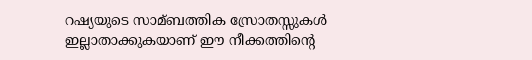റഷ്യയുടെ സാമ്ബത്തിക സ്രോതസ്സുകള്‍ ഇല്ലാതാക്കുകയാണ് ഈ നീക്കത്തിന്റെ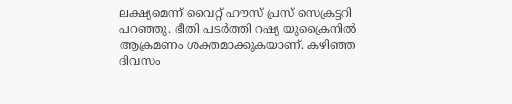ലക്ഷ്യമെന്ന് വൈറ്റ് ഹൗസ് പ്രസ് സെക്രട്ടറി പറഞ്ഞു. ഭീതി പടര്‍ത്തി റഷ്യ യുക്രൈനില്‍ ആക്രമണം ശക്തമാക്കുകയാണ്. കഴിഞ്ഞ ദിവസം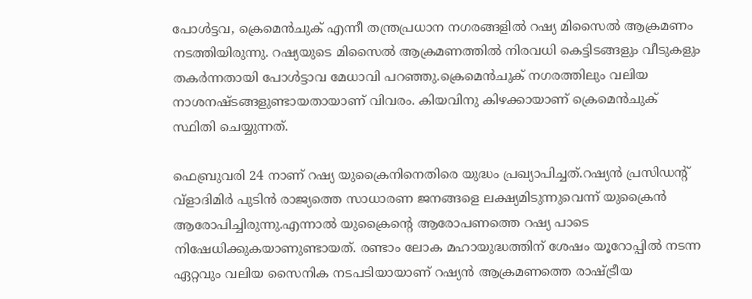പോള്‍ട്ടവ, ക്രെമെന്‍ചുക് എന്നീ തന്ത്രപ്രധാന നഗരങ്ങളില്‍ റഷ്യ മിസൈല്‍ ആക്രമണം നടത്തിയിരുന്നു. റഷ്യയുടെ മിസൈല്‍ ആക്രമണത്തില്‍ നിരവധി കെട്ടിടങ്ങളും വീടുകളും തകര്‍ന്നതായി പോള്‍ട്ടാവ മേധാവി പറഞ്ഞു.ക്രെമെന്‍ചുക് നഗരത്തിലും വലിയ നാശനഷ്ടങ്ങളുണ്ടായതായാണ് വിവരം. കിയവിനു കിഴക്കായാണ് ക്രെമെന്‍ചുക് സ്ഥിതി ചെയ്യുന്നത്.

ഫെബ്രുവരി 24 നാണ് റഷ്യ യുക്രൈനിനെതിരെ യുദ്ധം പ്രഖ്യാപിച്ചത്.റഷ്യന്‍ പ്രസിഡന്റ് വ്ളാദിമിര്‍ പുടിന്‍ രാജ്യത്തെ സാധാരണ ജനങ്ങളെ ലക്ഷ്യമിടുന്നുവെന്ന് യുക്രൈന്‍ ആരോപിച്ചിരുന്നു.എന്നാല്‍ യുക്രൈന്റെ ആരോപണത്തെ റഷ്യ പാടെ നിഷേധിക്കുകയാണുണ്ടായത്. രണ്ടാം ലോക മഹായുദ്ധത്തിന് ശേഷം യൂറോപ്പില്‍ നടന്ന ഏറ്റവും വലിയ സൈനിക നടപടിയായാണ് റഷ്യന്‍ ആക്രമണത്തെ രാഷ്ട്രീയ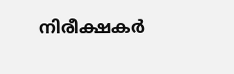നിരീക്ഷകര്‍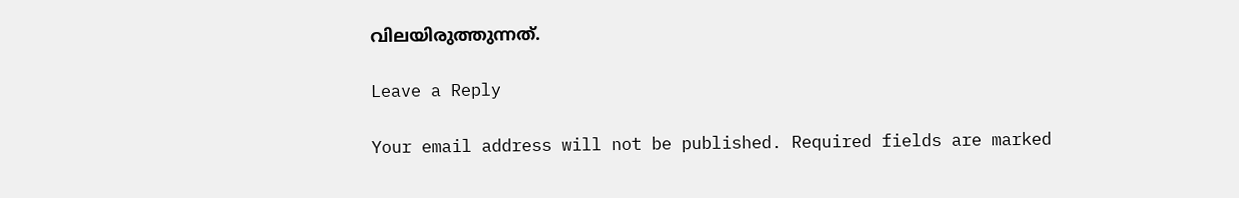വിലയിരുത്തുന്നത്.

Leave a Reply

Your email address will not be published. Required fields are marked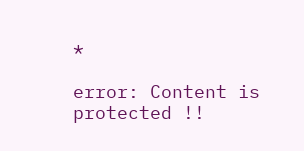*

error: Content is protected !!